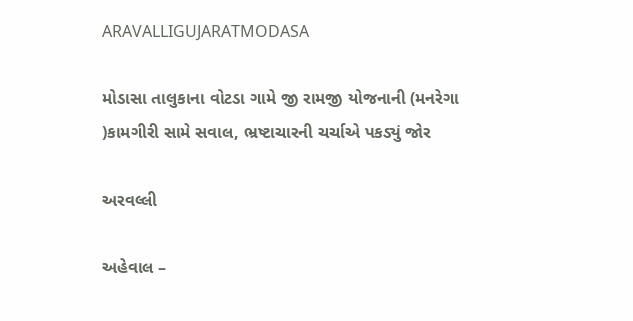ARAVALLIGUJARATMODASA

મોડાસા તાલુકાના વોટડા ગામે જી રામજી યોજનાની (મનરેગા )કામગીરી સામે સવાલ, ભ્રષ્ટાચારની ચર્ચાએ પકડ્યું જોર

અરવલ્લી

અહેવાલ –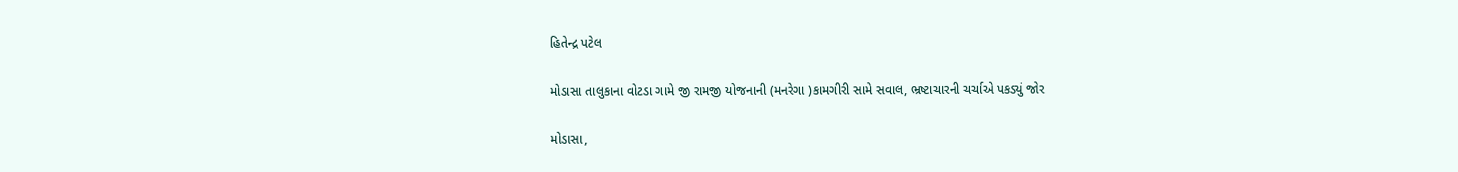હિતેન્દ્ર પટેલ

મોડાસા તાલુકાના વોટડા ગામે જી રામજી યોજનાની (મનરેગા )કામગીરી સામે સવાલ, ભ્રષ્ટાચારની ચર્ચાએ પકડ્યું જોર

મોડાસા,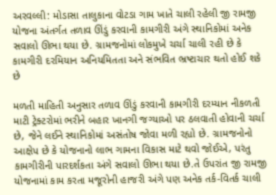અરવલ્લી: મોડાસા તાલુકાના વોટડા ગામ ખાતે ચાલી રહેલી જી રામજી યોજના અંતર્ગત તળાવ ઊંડું કરવાની કામગીરી અંગે સ્થાનિકોમાં અનેક સવાલો ઊભા થયા છે. ગ્રામજનોમાં લોકમુખે ચર્ચા ચાલી રહી છે કે કામગીરી દરમિયાન અનિયમિતતા અને સંભવિત ભ્રષ્ટાચાર થતો હોઈ શકે છે

મળતી માહિતી અનુસાર તળાવ ઊંડું કરવાની કામગીરી દરમ્યાન નીકળતી માટી ટ્રેક્ટરોમાં ભરીને બહાર ખાનગી જગ્યાઓ પર ઠલવાતી હોવાની ચર્ચા છે, જેને લઈને સ્થાનિકોમાં અસંતોષ જોવા મળી રહ્યો છે. ગ્રામજનોનો આક્ષેપ છે કે યોજનાનો લાભ ગામના વિકાસ માટે થવો જોઈએ, પરંતુ કામગીરીની પારદર્શકતા અંગે સવાલો ઊભા થયા છે.તે ઉપરાંત જી રામજી યોજનામાં કામ કરતા મજૂરોની હાજરી અંગે પણ અનેક તર્ક-વિતર્ક ચાલી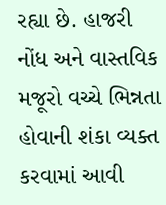રહ્યા છે. હાજરી નોંધ અને વાસ્તવિક મજૂરો વચ્ચે ભિન્નતા હોવાની શંકા વ્યક્ત કરવામાં આવી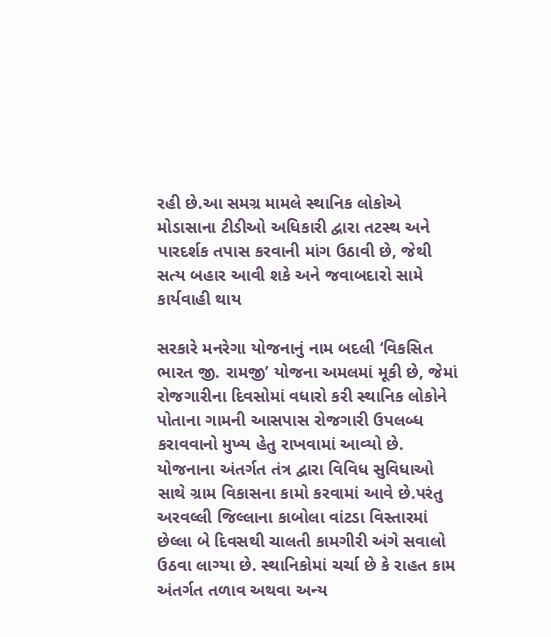રહી છે.આ સમગ્ર મામલે સ્થાનિક લોકોએ મોડાસાના ટીડીઓ અધિકારી દ્વારા તટસ્થ અને પારદર્શક તપાસ કરવાની માંગ ઉઠાવી છે, જેથી સત્ય બહાર આવી શકે અને જવાબદારો સામે કાર્યવાહી થાય

સરકારે મનરેગા યોજનાનું નામ બદલી ‘વિકસિત ભારત જી. રામજી’ યોજના અમલમાં મૂકી છે, જેમાં રોજગારીના દિવસોમાં વધારો કરી સ્થાનિક લોકોને પોતાના ગામની આસપાસ રોજગારી ઉપલબ્ધ કરાવવાનો મુખ્ય હેતુ રાખવામાં આવ્યો છે. યોજનાના અંતર્ગત તંત્ર દ્વારા વિવિધ સુવિધાઓ સાથે ગ્રામ વિકાસના કામો કરવામાં આવે છે.પરંતુ અરવલ્લી જિલ્લાના કાબોલા વાંટડા વિસ્તારમાં છેલ્લા બે દિવસથી ચાલતી કામગીરી અંગે સવાલો ઉઠવા લાગ્યા છે. સ્થાનિકોમાં ચર્ચા છે કે રાહત કામ અંતર્ગત તળાવ અથવા અન્ય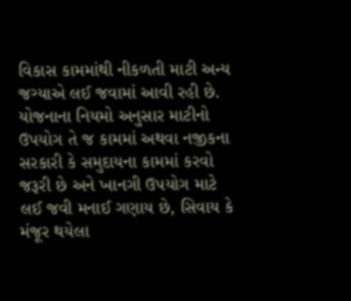વિકાસ કામમાંથી નીકળતી માટી અન્ય જગ્યાએ લઈ જવામાં આવી રહી છે. યોજનાના નિયમો અનુસાર માટીનો ઉપયોગ તે જ કામમાં અથવા નજીકના સરકારી કે સમુદાયના કામમાં કરવો જરૂરી છે અને ખાનગી ઉપયોગ માટે લઈ જવી મનાઈ ગણાય છે, સિવાય કે મંજૂર થયેલા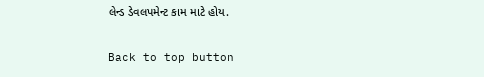લેન્ડ ડેવલપમેન્ટ કામ માટે હોય.

Back to top button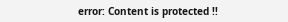error: Content is protected !!